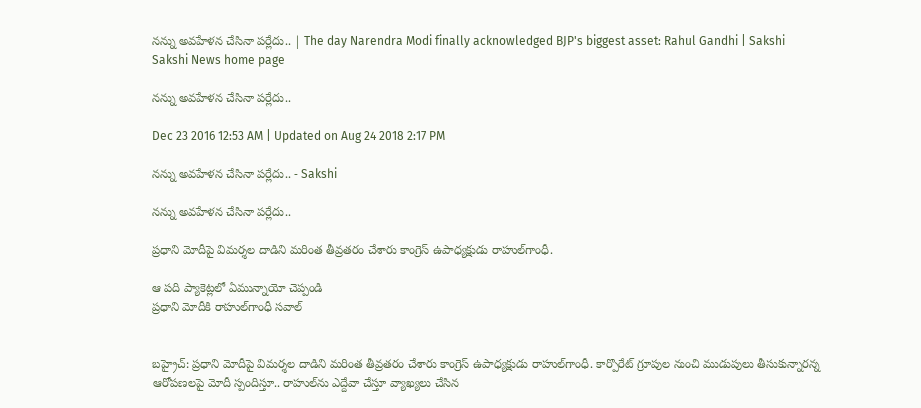నన్ను అవహేళన చేసినా పర్లేదు.. | The day Narendra Modi finally acknowledged BJP's biggest asset: Rahul Gandhi | Sakshi
Sakshi News home page

నన్ను అవహేళన చేసినా పర్లేదు..

Dec 23 2016 12:53 AM | Updated on Aug 24 2018 2:17 PM

నన్ను అవహేళన చేసినా పర్లేదు.. - Sakshi

నన్ను అవహేళన చేసినా పర్లేదు..

ప్రధాని మోదీపై విమర్శల దాడిని మరింత తీవ్రతరం చేశారు కాంగ్రెస్‌ ఉపాధ్యక్షుడు రాహుల్‌గాంధీ.

ఆ పది ప్యాకెట్లలో ఏమున్నాయో చెప్పండి
ప్రధాని మోదీకి రాహుల్‌గాంధీ సవాల్‌


బహ్రైచ్‌: ప్రధాని మోదీపై విమర్శల దాడిని మరింత తీవ్రతరం చేశారు కాంగ్రెస్‌ ఉపాధ్యక్షుడు రాహుల్‌గాంధీ. కార్పొరేట్‌ గ్రూపుల నుంచి ముడుపులు తీసుకున్నారన్న ఆరోపణలపై మోదీ స్పందిస్తూ.. రాహుల్‌ను ఎద్దేవా చేస్తూ వ్యాఖ్యలు చేసిన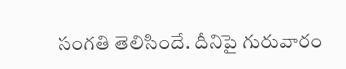సంగతి తెలిసిందే. దీనిపై గురువారం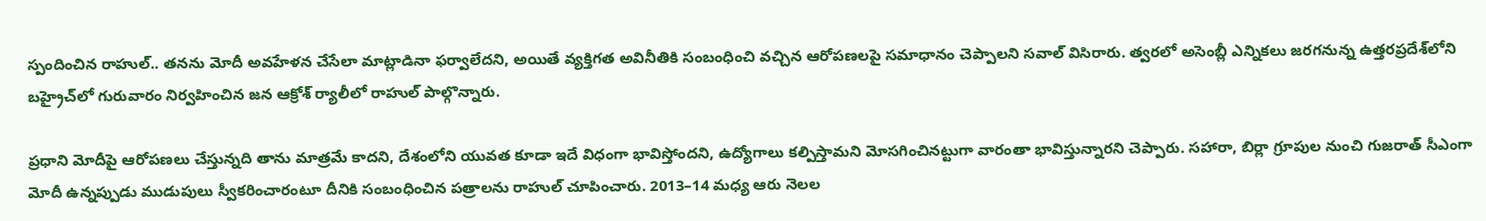స్పందించిన రాహుల్‌.. తనను మోదీ అవహేళన చేసేలా మాట్లాడినా ఫర్వాలేదని, అయితే వ్యక్తిగత అవినీతికి సంబంధించి వచ్చిన ఆరోపణలపై సమాధానం చెప్పాలని సవాల్‌ విసిరారు. త్వరలో అసెంబ్లీ ఎన్నికలు జరగనున్న ఉత్తరప్రదేశ్‌లోని బహ్రైచ్‌లో గురువారం నిర్వహించిన జన ఆక్రోశ్‌ ర్యాలీలో రాహుల్‌ పాల్గొన్నారు.

ప్రధాని మోదీపై ఆరోపణలు చేస్తున్నది తాను మాత్రమే కాదని, దేశంలోని యువత కూడా ఇదే విధంగా భావిస్తోందని, ఉద్యోగాలు కల్పిస్తామని మోసగించినట్టుగా వారంతా భావిస్తున్నారని చెప్పారు. సహారా, బిర్లా గ్రూపుల నుంచి గుజరాత్‌ సీఎంగా మోదీ ఉన్నప్పుడు ముడుపులు స్వీకరించారంటూ దీనికి సంబంధించిన పత్రాలను రాహుల్‌ చూపించారు. 2013–14 మధ్య ఆరు నెలల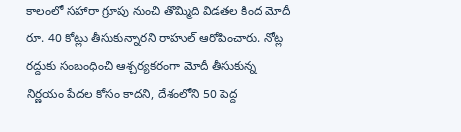కాలంలో సహారా గ్రూపు నుంచి తొమ్మిది విడతల కింద మోదీ రూ. 40 కోట్లు తీసుకున్నారని రాహుల్‌ ఆరోపించారు. నోట్ల రద్దుకు సంబంధించి ఆశ్చర్యకరంగా మోదీ తీసుకున్న నిర్ణయం పేదల కోసం కాదని, దేశంలోని 50 పెద్ద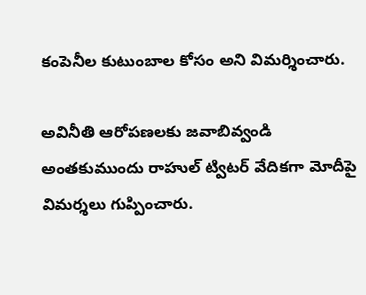కంపెనీల కుటుంబాల కోసం అని విమర్శించారు.

అవినీతి ఆరోపణలకు జవాబివ్వండి
అంతకుముందు రాహుల్‌ ట్విటర్‌ వేదికగా మోదీపై విమర్శలు గుప్పించారు.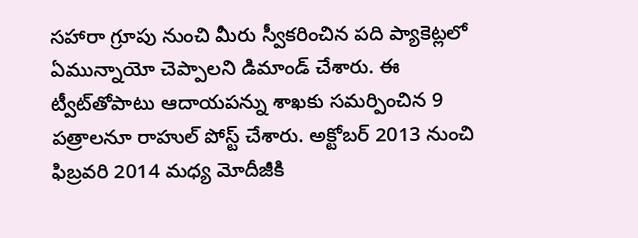సహారా గ్రూపు నుంచి మీరు స్వీకరించిన పది ప్యాకెట్లలో ఏమున్నాయో చెప్పాలని డిమాండ్‌ చేశారు. ఈ ట్వీట్‌తోపాటు ఆదాయపన్ను శాఖకు సమర్పించిన 9 పత్రాలనూ రాహుల్‌ పోస్ట్‌ చేశారు. అక్టోబర్‌ 2013 నుంచి ఫిబ్రవరి 2014 మధ్య మోదీజీకి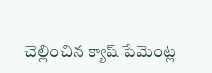చెల్లించిన క్యాష్‌ పేమెంట్ల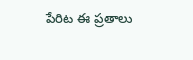పేరిట ఈ ప్రతాలు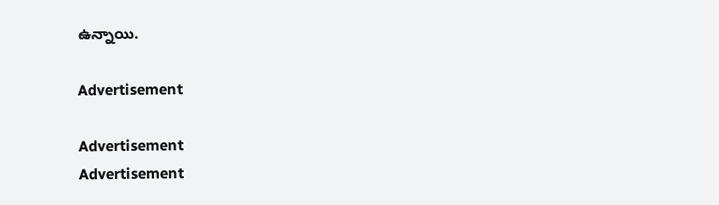ఉన్నాయి.

Advertisement

Advertisement
Advertisement